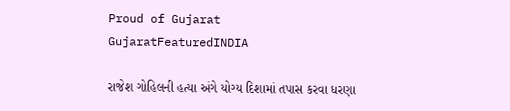Proud of Gujarat
GujaratFeaturedINDIA

રાજેશ ગોહિલની હત્યા અંગે યોગ્ય દિશામાં તપાસ કરવા ધરણા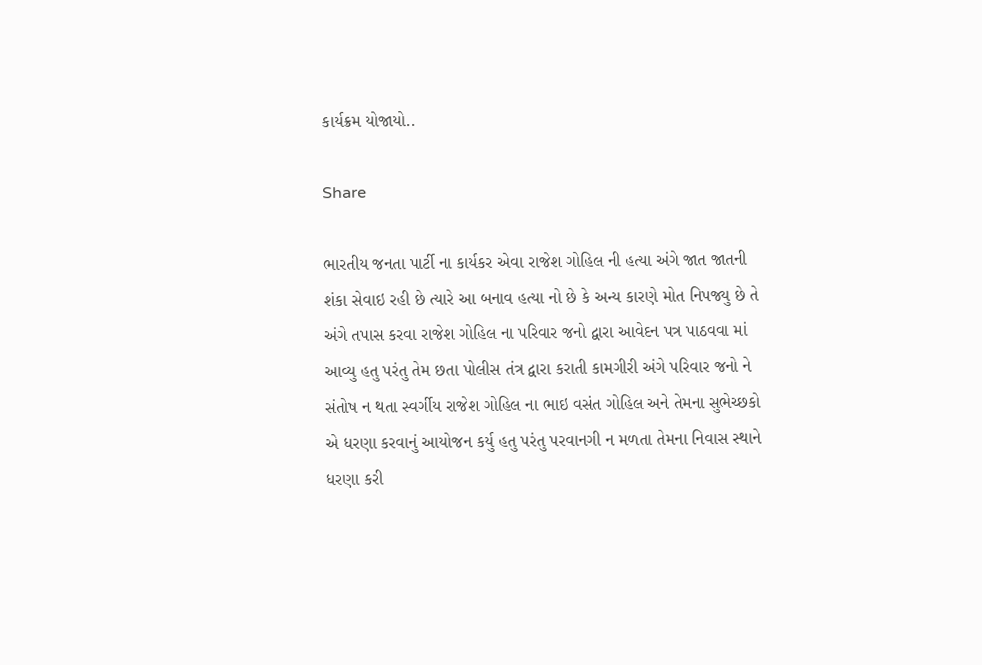કાર્યક્રમ યોજાયો..

Share

ભારતીય જનતા પાર્ટી ના કાર્યકર એવા રાજેશ ગોહિલ ની હત્યા અંગે જાત જાતની શંકા સેવાઇ રહી છે ત્યારે આ બનાવ હત્યા નો છે કે અન્ય કારણે મોત નિપજ્યુ છે તે અંગે તપાસ કરવા રાજેશ ગોહિલ ના પરિવાર જનો દ્વારા આવેદન પત્ર પાઠવવા માં આવ્યુ હતુ પરંતુ તેમ છતા પોલીસ તંત્ર દ્વારા કરાતી કામગીરી અંગે પરિવાર જનો ને સંતોષ ન થતા સ્વર્ગીય રાજેશ ગોહિલ ના ભાઇ વસંત ગોહિલ અને તેમના સુભેચ્છકો એ ધરણા કરવાનું આયોજન કર્યુ હતુ પરંતુ પરવાનગી ન મળતા તેમના નિવાસ સ્થાને ધરણા કરી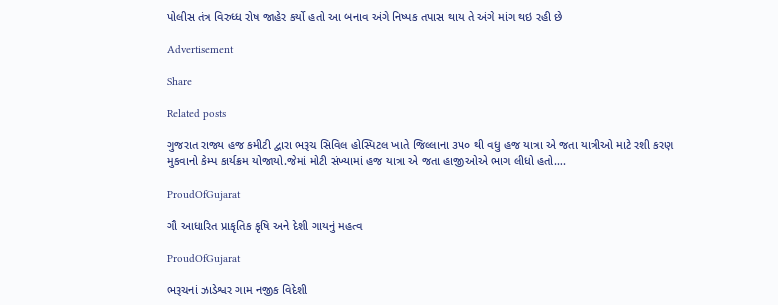પોલીસ તંત્ર વિરુધ્ધ રોષ જાહેર કર્યો હતો આ બનાવ અંગે નિષ્પક તપાસ થાય તે અંગે માંગ થઇ રહી છે

Advertisement

Share

Related posts

ગુજરાત રાજ્ય હજ કમીટી દ્વારા ભરૂચ સિવિલ હોસ્પિટલ ખાતે જિલ્લાના ૩૫૦ થી વધુ હજ યાત્રા એ જતા યાત્રીઓ માટે રશી કરણ મુકવાનો કેમ્પ કાર્યક્રમ યોજાયો.જેમાં મોટી સંખ્યામાં હજ યાત્રા એ જતા હાજીઓએ ભાગ લીધો હતો….

ProudOfGujarat

ગૌ આધારિત પ્રાકૃતિક કૃષિ અને દેશી ગાયનું મહત્વ

ProudOfGujarat

ભરૂચનાં ઝાડેશ્વર ગામ નજીક વિદેશી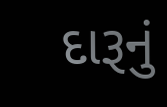દારૂનું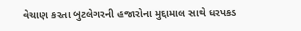વેચાણ કરતા બુટલેગરની હજારોના મુદ્દામાલ સાથે ધરપકડ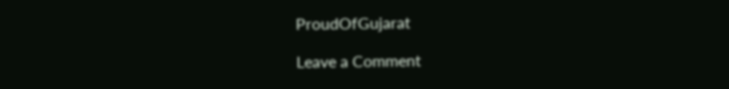ProudOfGujarat

Leave a Comment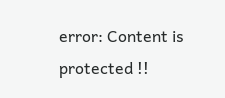error: Content is protected !!